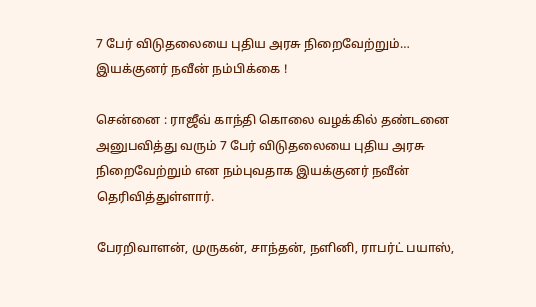7 பேர் விடுதலையை புதிய அரசு நிறைவேற்றும்… இயக்குனர் நவீன் நம்பிக்கை !

சென்னை : ராஜீவ் காந்தி கொலை வழக்கில் தண்டனை அனுபவித்து வரும் 7 பேர் விடுதலையை புதிய அரசு நிறைவேற்றும் என நம்புவதாக இயக்குனர் நவீன் தெரிவித்துள்ளார்.

பேரறிவாளன், முருகன், சாந்தன், நளினி, ராபர்ட் பயாஸ்,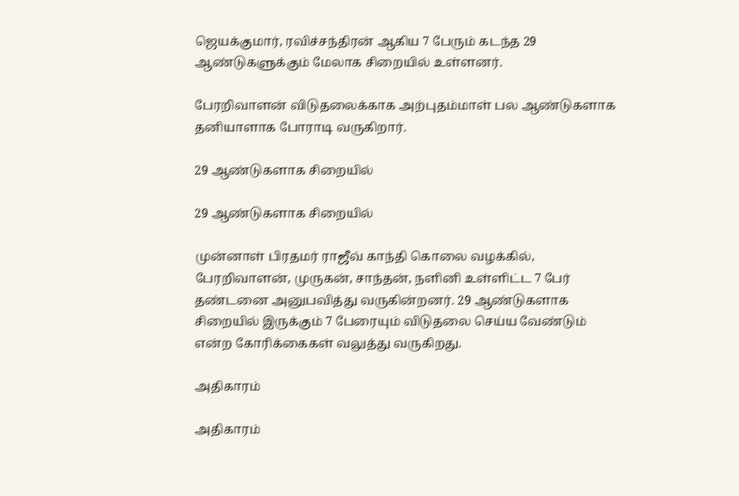ஜெயக்குமார், ரவிச்சந்திரன் ஆகிய 7 பேரும் கடந்த 29 ஆண்டுகளுக்கும் மேலாக சிறையில் உள்ளனர்.

பேரறிவாளன் விடுதலைக்காக அற்புதம்மாள் பல ஆண்டுகளாக தனியாளாக போராடி வருகிறார்.

29 ஆண்டுகளாக சிறையில்

29 ஆண்டுகளாக சிறையில்

முன்னாள் பிரதமர் ராஜீவ் காந்தி கொலை வழக்கில், பேரறிவாளன், முருகன், சாந்தன், நளினி உள்ளிட்ட 7 பேர் தண்டனை அனுபவித்து வருகின்றனர். 29 ஆண்டுகளாக சிறையில் இருக்கும் 7 பேரையும் விடுதலை செய்ய வேண்டும் என்ற கோரிக்கைகள் வலுத்து வருகிறது.

அதிகாரம்

அதிகாரம்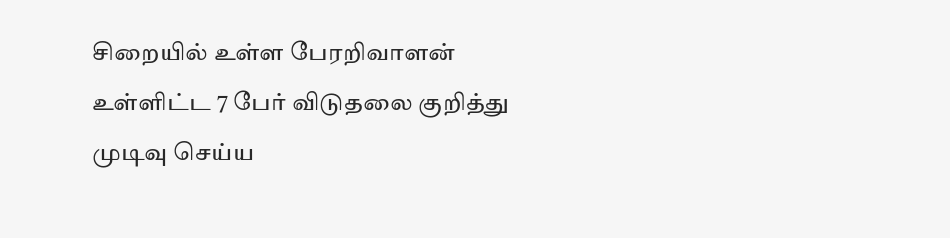சிறையில் உள்ள பேரறிவாளன் உள்ளிட்ட 7 பேர் விடுதலை குறித்து முடிவு செய்ய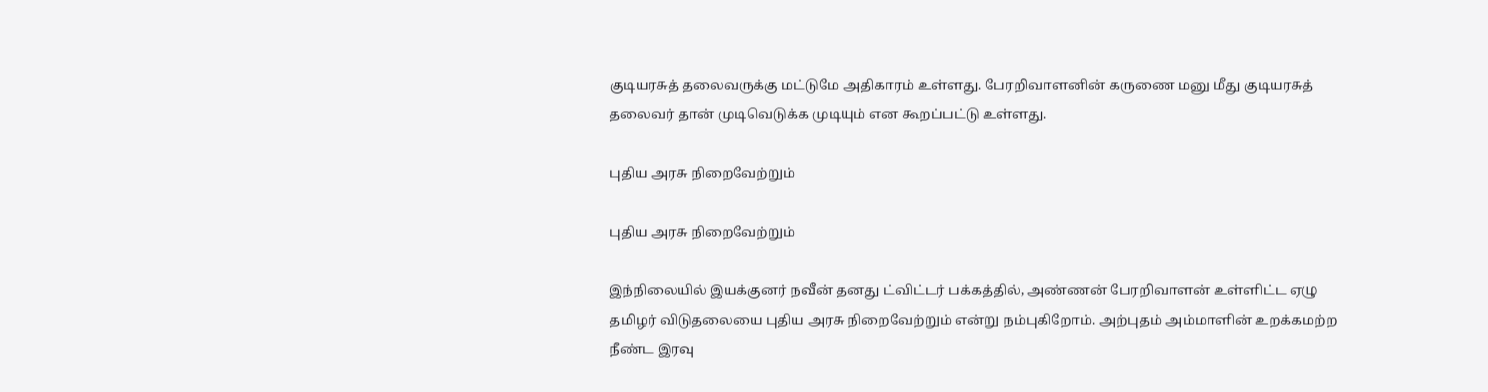குடியரசுத் தலைவருக்கு மட்டுமே அதிகாரம் உள்ளது. பேரறிவாளனின் கருணை மனு மீது குடியரசுத் தலைவர் தான் முடிவெடுக்க முடியும் என கூறப்பட்டு உள்ளது.

புதிய அரசு நிறைவேற்றும்

புதிய அரசு நிறைவேற்றும்

இந்நிலையில் இயக்குனர் நவீன் தனது ட்விட்டர் பக்கத்தில், அண்ணன் பேரறிவாளன் உள்ளிட்ட ஏழு தமிழர் விடுதலையை புதிய அரசு நிறைவேற்றும் என்று நம்புகிறோம். அற்புதம் அம்மாளின் உறக்கமற்ற நீண்ட இரவு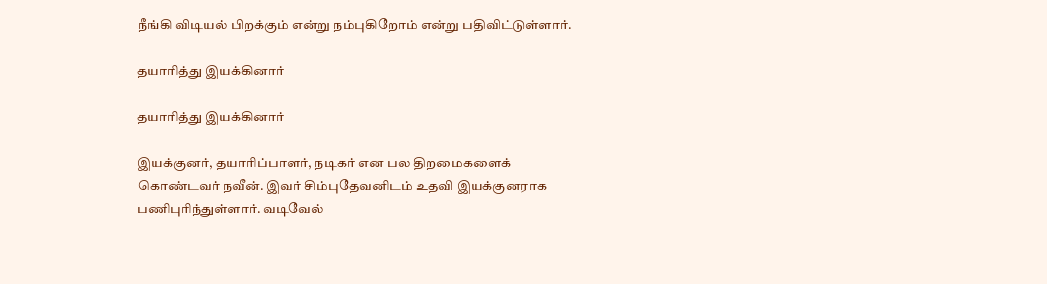நீங்கி விடியல் பிறக்கும் என்று நம்புகிறோம் என்று பதிவிட்டுள்ளார்.

தயாரித்து இயக்கினார்

தயாரித்து இயக்கினார்

இயக்குனர், தயாரிப்பாளர், நடிகர் என பல திறமைகளைக் கொண்டவர் நவீன். இவர் சிம்புதேவனிடம் உதவி இயக்குனராக பணிபுரிந்துள்ளார். வடிவேல்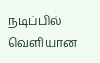நடிப்பில் வெளியான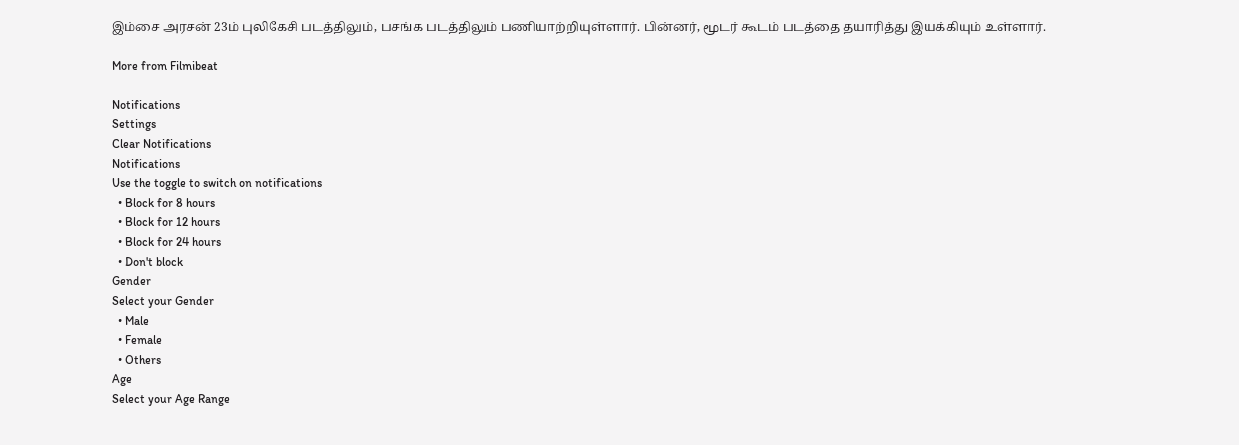இம்சை அரசன் 23ம் புலிகேசி படத்திலும், பசங்க படத்திலும் பணியாற்றியுள்ளார். பின்னர், மூடர் கூடம் படத்தை தயாரித்து இயக்கியும் உள்ளார்.

More from Filmibeat

Notifications
Settings
Clear Notifications
Notifications
Use the toggle to switch on notifications
  • Block for 8 hours
  • Block for 12 hours
  • Block for 24 hours
  • Don't block
Gender
Select your Gender
  • Male
  • Female
  • Others
Age
Select your Age Range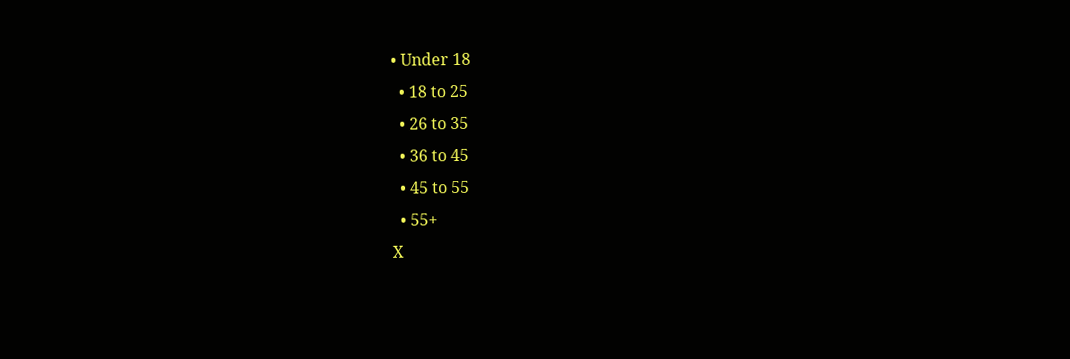• Under 18
  • 18 to 25
  • 26 to 35
  • 36 to 45
  • 45 to 55
  • 55+
X